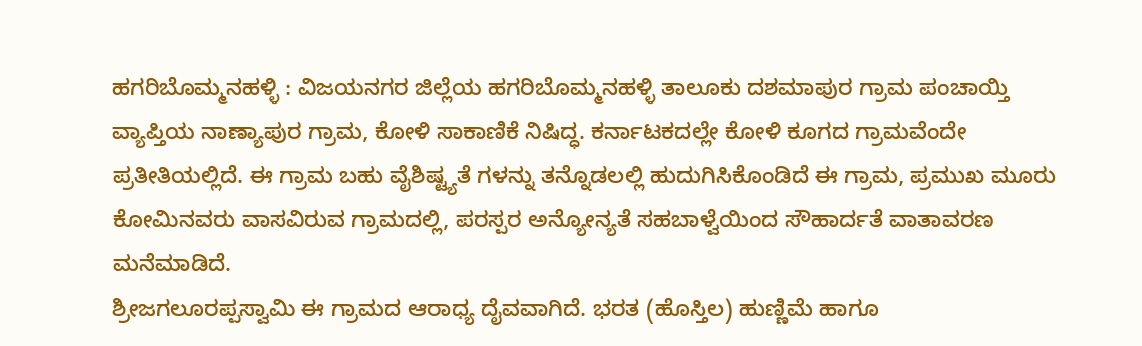ಹಗರಿಬೊಮ್ಮನಹಳ್ಳಿ : ವಿಜಯನಗರ ಜಿಲ್ಲೆಯ ಹಗರಿಬೊಮ್ಮನಹಳ್ಳಿ ತಾಲೂಕು ದಶಮಾಪುರ ಗ್ರಾಮ ಪಂಚಾಯ್ತಿ ವ್ಯಾಪ್ತಿಯ ನಾಣ್ಯಾಪುರ ಗ್ರಾಮ, ಕೋಳಿ ಸಾಕಾಣಿಕೆ ನಿಷಿದ್ಧ. ಕರ್ನಾಟಕದಲ್ಲೇ ಕೋಳಿ ಕೂಗದ ಗ್ರಾಮವೆಂದೇ ಪ್ರತೀತಿಯಲ್ಲಿದೆ. ಈ ಗ್ರಾಮ ಬಹು ವೈಶಿಷ್ಟ್ಯತೆ ಗಳನ್ನು ತನ್ನೊಡಲಲ್ಲಿ ಹುದುಗಿಸಿಕೊಂಡಿದೆ ಈ ಗ್ರಾಮ, ಪ್ರಮುಖ ಮೂರು ಕೋಮಿನವರು ವಾಸವಿರುವ ಗ್ರಾಮದಲ್ಲಿ, ಪರಸ್ಪರ ಅನ್ಯೋನ್ಯತೆ ಸಹಬಾಳ್ವೆಯಿಂದ ಸೌಹಾರ್ದತೆ ವಾತಾವರಣ ಮನೆಮಾಡಿದೆ.
ಶ್ರೀಜಗಲೂರಪ್ಪಸ್ವಾಮಿ ಈ ಗ್ರಾಮದ ಆರಾಧ್ಯ ದೈವವಾಗಿದೆ. ಭರತ (ಹೊಸ್ತಿಲ) ಹುಣ್ಣಿಮೆ ಹಾಗೂ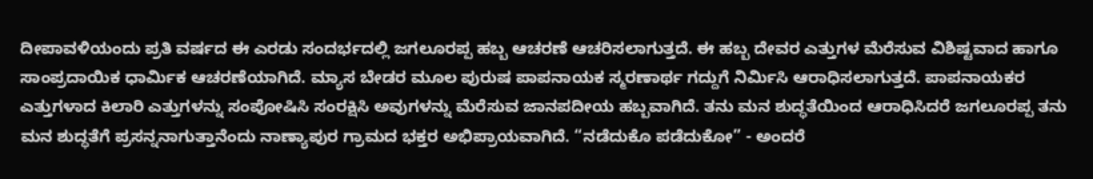ದೀಪಾವಳಿಯಂದು ಪ್ರತಿ ವರ್ಷದ ಈ ಎರಡು ಸಂದರ್ಭದಲ್ಲಿ ಜಗಲೂರಪ್ಪ ಹಬ್ಬ ಆಚರಣೆ ಆಚರಿಸಲಾಗುತ್ತದೆ. ಈ ಹಬ್ಬ ದೇವರ ಎತ್ತುಗಳ ಮೆರೆಸುವ ವಿಶಿಷ್ಟವಾದ ಹಾಗೂ ಸಾಂಪ್ರದಾಯಿಕ ಧಾರ್ಮಿಕ ಆಚರಣೆಯಾಗಿದೆ. ಮ್ಯಾಸ ಬೇಡರ ಮೂಲ ಪುರುಷ ಪಾಪನಾಯಕ ಸ್ಮರಣಾರ್ಥ ಗದ್ದುಗೆ ನಿರ್ಮಿಸಿ ಆರಾಧಿಸಲಾಗುತ್ತದೆ. ಪಾಪನಾಯಕರ ಎತ್ತುಗಳಾದ ಕಿಲಾರಿ ಎತ್ತುಗಳನ್ನು ಸಂಪೋಷಿಸಿ ಸಂರಕ್ಷಿಸಿ ಅವುಗಳನ್ನು ಮೆರೆಸುವ ಜಾನಪದೀಯ ಹಬ್ಬವಾಗಿದೆ. ತನು ಮನ ಶುದ್ಧತೆಯಿಂದ ಆರಾಧಿಸಿದರೆ ಜಗಲೂರಪ್ಪ ತನು ಮನ ಶುದ್ಧತೆಗೆ ಪ್ರಸನ್ನನಾಗುತ್ತಾನೆಂದು ನಾಣ್ಯಾಪುರ ಗ್ರಾಮದ ಭಕ್ತರ ಅಭಿಪ್ರಾಯವಾಗಿದೆ. “ನಡೆದುಕೊ ಪಡೆದುಕೋ” - ಅಂದರೆ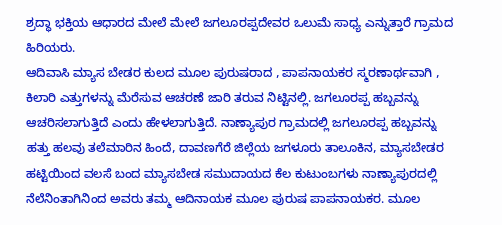ಶ್ರದ್ಧಾ ಭಕ್ತಿಯ ಆಧಾರದ ಮೇಲೆ ಮೇಲೆ ಜಗಲೂರಪ್ಪದೇವರ ಒಲುಮೆ ಸಾಧ್ಯ ಎನ್ನುತ್ತಾರೆ ಗ್ರಾಮದ ಹಿರಿಯರು.
ಆದಿವಾಸಿ ಮ್ಯಾಸ ಬೇಡರ ಕುಲದ ಮೂಲ ಪುರುಷರಾದ , ಪಾಪನಾಯಕರ ಸ್ಮರಣಾರ್ಥವಾಗಿ , ಕಿಲಾರಿ ಎತ್ತುಗಳನ್ನು ಮೆರೆಸುವ ಆಚರಣೆ ಜಾರಿ ತರುವ ನಿಟ್ಟಿನಲ್ಲಿ. ಜಗಲೂರಪ್ಪ ಹಬ್ಬವನ್ನು ಆಚರಿಸಲಾಗುತ್ತಿದೆ ಎಂದು ಹೇಳಲಾಗುತ್ತಿದೆ. ನಾಣ್ಯಾಪುರ ಗ್ರಾಮದಲ್ಲಿ ಜಗಲೂರಪ್ಪ ಹಬ್ಬವನ್ನು
ಹತ್ತು ಹಲವು ತಲೆಮಾರಿನ ಹಿಂದೆ, ದಾವಣಗೆರೆ ಜಿಲ್ಲೆಯ ಜಗಳೂರು ತಾಲೂಕಿನ, ಮ್ಯಾಸಬೇಡರ ಹಟ್ಟಿಯಿಂದ ವಲಸೆ ಬಂದ ಮ್ಯಾಸಬೇಡ ಸಮುದಾಯದ ಕೆಲ ಕುಟುಂಬಗಳು ನಾಣ್ಯಾಪುರದಲ್ಲಿ ನೆಲೆನಿಂತಾಗಿನಿಂದ ಅವರು ತಮ್ಮ ಆದಿನಾಯಕ ಮೂಲ ಪುರುಷ ಪಾಪನಾಯಕರ. ಮೂಲ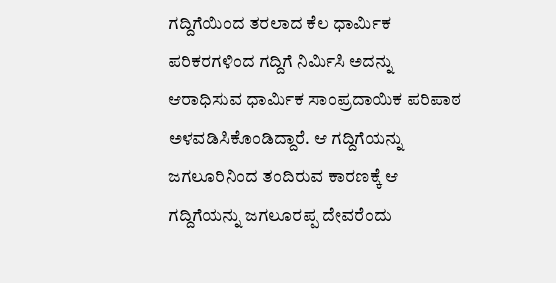ಗದ್ದಿಗೆಯಿಂದ ತರಲಾದ ಕೆಲ ಧಾರ್ಮಿಕ ಪರಿಕರಗಳಿಂದ ಗದ್ದಿಗೆ ನಿರ್ಮಿಸಿ ಅದನ್ನು ಆರಾಧಿಸುವ ಧಾರ್ಮಿಕ ಸಾಂಪ್ರದಾಯಿಕ ಪರಿಪಾಠ ಅಳವಡಿಸಿಕೊಂಡಿದ್ದಾರೆ. ಆ ಗದ್ದಿಗೆಯನ್ನು ಜಗಲೂರಿನಿಂದ ತಂದಿರುವ ಕಾರಣಕ್ಕೆ ಆ ಗದ್ದಿಗೆಯನ್ನು ಜಗಲೂರಪ್ಪ ದೇವರೆಂದು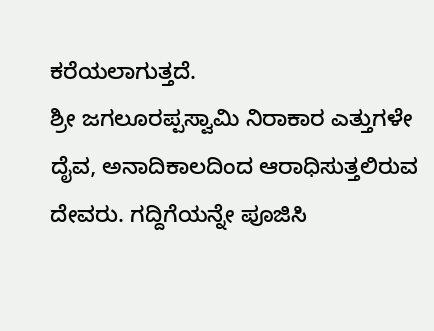ಕರೆಯಲಾಗುತ್ತದೆ.
ಶ್ರೀ ಜಗಲೂರಪ್ಪಸ್ವಾಮಿ ನಿರಾಕಾರ ಎತ್ತುಗಳೇ ದೈವ, ಅನಾದಿಕಾಲದಿಂದ ಆರಾಧಿಸುತ್ತಲಿರುವ ದೇವರು. ಗದ್ದಿಗೆಯನ್ನೇ ಪೂಜಿಸಿ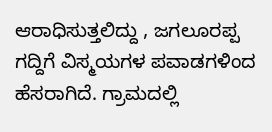ಆರಾಧಿಸುತ್ತಲಿದ್ದು , ಜಗಲೂರಪ್ಪ ಗದ್ದಿಗೆ ವಿಸ್ಮಯಗಳ ಪವಾಡಗಳಿಂದ ಹೆಸರಾಗಿದೆ. ಗ್ರಾಮದಲ್ಲಿ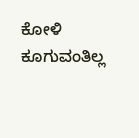ಕೋಳಿ ಕೂಗುವಂತಿಲ್ಲ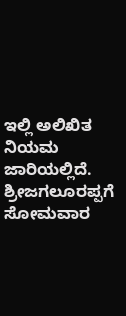ಇಲ್ಲಿ ಅಲಿಖಿತ ನಿಯಮ ಜಾರಿಯಲ್ಲಿದೆ. ಶ್ರೀಜಗಲೂರಪ್ಪಗೆ ಸೋಮವಾರ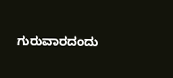ಗುರುವಾರದಂದು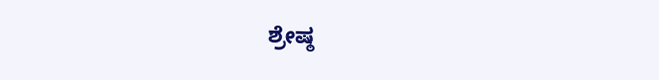ಶ್ರೇಷ್ಠ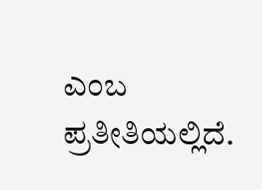ಎಂಬ ಪ್ರತೀತಿಯಲ್ಲಿದೆ.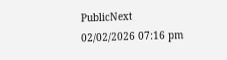PublicNext
02/02/2026 07:16 pm